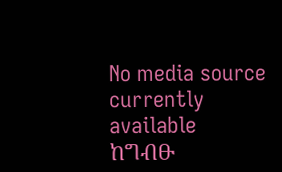No media source currently available
ከግብፁ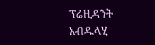ፕሬዚዳንት አብዱላሂ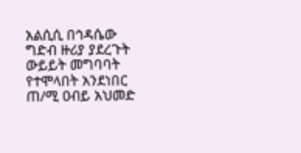አልሲሲ በኅዳሴው ግድብ ዙሪያ ያደረጉት ውይይት መግባባት የተሞላበት አንደነበር ጠ/ሚ ዐብይ አህመድ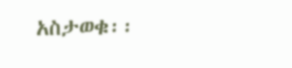አስታወቁ፡፡